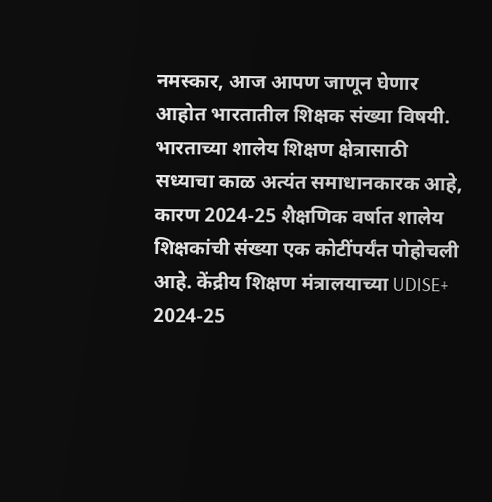नमस्कार, आज आपण जाणून घेणार आहोत भारतातील शिक्षक संख्या विषयी. भारताच्या शालेय शिक्षण क्षेत्रासाठी सध्याचा काळ अत्यंत समाधानकारक आहे, कारण 2024-25 शैक्षणिक वर्षात शालेय शिक्षकांची संख्या एक कोटींपर्यंत पोहोचली आहे. केंद्रीय शिक्षण मंत्रालयाच्या UDISE+ 2024-25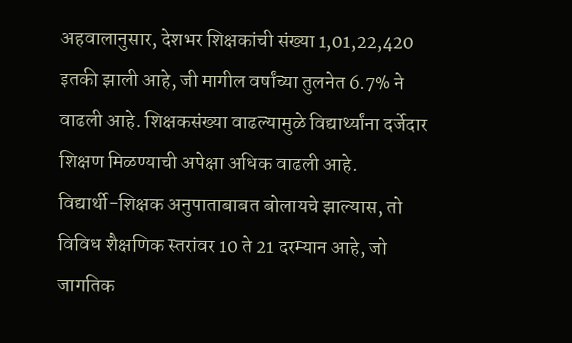अहवालानुसार, देशभर शिक्षकांची संख्या 1,01,22,420 इतकी झाली आहे, जी मागील वर्षांच्या तुलनेत 6.7% ने वाढली आहे. शिक्षकसंख्या वाढल्यामुळे विद्यार्थ्यांना दर्जेदार शिक्षण मिळण्याची अपेक्षा अधिक वाढली आहे.
विद्यार्थी-शिक्षक अनुपाताबाबत बोलायचे झाल्यास, तो विविध शैक्षणिक स्तरांवर 10 ते 21 दरम्यान आहे, जो जागतिक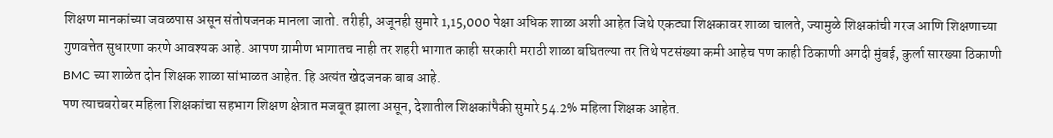शिक्षण मानकांच्या जवळपास असून संतोषजनक मानला जातो. तरीही, अजूनही सुमारे 1,15,000 पेक्षा अधिक शाळा अशी आहेत जिथे एकट्या शिक्षकावर शाळा चालते, ज्यामुळे शिक्षकांची गरज आणि शिक्षणाच्या गुणवत्तेत सुधारणा करणे आवश्यक आहे. आपण ग्रामीण भागातच नाही तर शहरी भागात काही सरकारी मराठी शाळा बघितल्या तर तिथे पटसंख्या कमी आहेच पण काही ठिकाणी अगदी मुंबई, कुर्ला सारख्या ठिकाणी BMC च्या शाळेत दोन शिक्षक शाळा सांभाळत आहेत. हि अत्यंत खेदजनक बाब आहे.
पण त्याचबरोबर महिला शिक्षकांचा सहभाग शिक्षण क्षेत्रात मजबूत झाला असून, देशातील शिक्षकांपैकी सुमारे 54.2% महिला शिक्षक आहेत.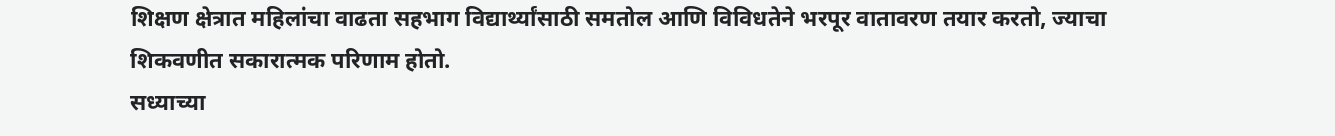शिक्षण क्षेत्रात महिलांचा वाढता सहभाग विद्यार्थ्यांसाठी समतोल आणि विविधतेने भरपूर वातावरण तयार करतो, ज्याचा शिकवणीत सकारात्मक परिणाम होतो.
सध्याच्या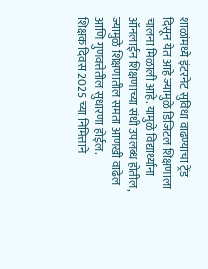शाळांमध्ये इंटरनेट सुविधा वाढण्याचा ट्रेंड दिसून येत आहे ज्यामुळे डिजिटल शिक्षणाला चालना मिळाली आहे. यामुळे विद्यार्थ्यांना ऑनलाईन शिक्षणाच्या संधी उपलब्ध होतील, ज्यामुळे शिक्षणातील समता आणखी वाढेल आणि गुणवत्तेतील सुधारणा होईल.
शिक्षक दिवस 2025 च्या निमित्ताने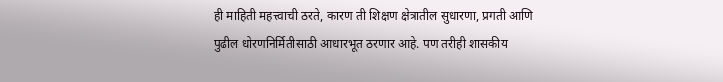ही माहिती महत्त्वाची ठरते, कारण ती शिक्षण क्षेत्रातील सुधारणा, प्रगती आणि पुढील धोरणनिर्मितीसाठी आधारभूत ठरणार आहे. पण तरीही शासकीय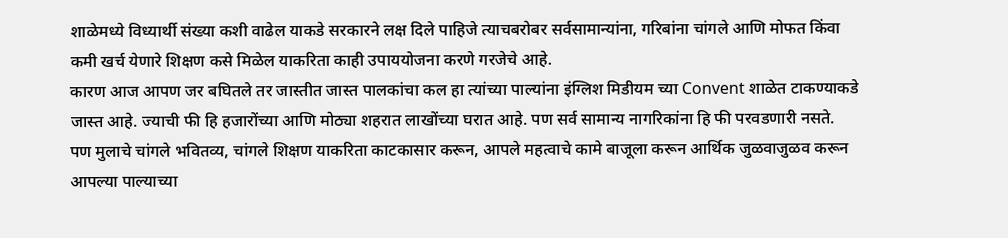शाळेमध्ये विध्यार्थी संख्या कशी वाढेल याकडे सरकारने लक्ष दिले पाहिजे त्याचबरोबर सर्वसामान्यांना, गरिबांना चांगले आणि मोफत किंवा कमी खर्च येणारे शिक्षण कसे मिळेल याकरिता काही उपाययोजना करणे गरजेचे आहे.
कारण आज आपण जर बघितले तर जास्तीत जास्त पालकांचा कल हा त्यांच्या पाल्यांना इंग्लिश मिडीयम च्या Convent शाळेत टाकण्याकडे जास्त आहे. ज्याची फी हि हजारोंच्या आणि मोठ्या शहरात लाखोंच्या घरात आहे. पण सर्व सामान्य नागरिकांना हि फी परवडणारी नसते. पण मुलाचे चांगले भवितव्य, चांगले शिक्षण याकरिता काटकासार करून, आपले महत्वाचे कामे बाजूला करून आर्थिक जुळवाजुळव करून आपल्या पाल्याच्या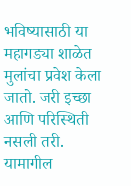भविष्यासाठी या महागड्या शाळेत मुलांचा प्रवेश केला जातो. जरी इच्छा आणि परिस्थिती नसली तरी. यामागील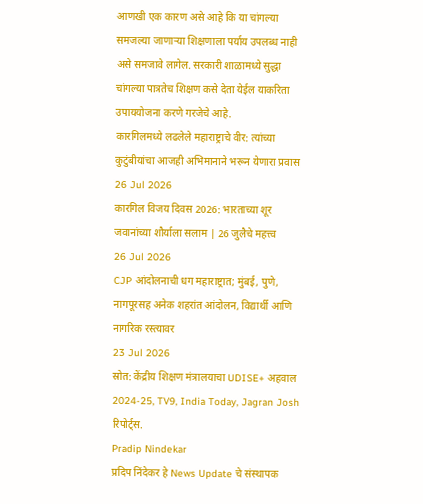आणखी एक कारण असे आहे कि या चांगल्या समजल्या जाणाऱ्या शिक्षणाला पर्याय उपलब्ध नाही असे समजावे लागेल. सरकारी शाळामध्ये सुद्धा चांगल्या पात्रतेच शिक्षण कसे देता येईल याकरिता उपाययोजना करणे गरजेचे आहे.
कारगिलमध्ये लढलेले महाराष्ट्राचे वीर: त्यांच्या कुटुंबीयांचा आजही अभिमानाने भरून येणारा प्रवास
26 Jul 2026
कारगिल विजय दिवस 2026: भारताच्या शूर जवानांच्या शौर्याला सलाम | 26 जुलैचे महत्त्व
26 Jul 2026
CJP आंदोलनाची धग महाराष्ट्रात; मुंबई, पुणे, नागपूरसह अनेक शहरांत आंदोलन, विद्यार्थी आणि नागरिक रस्त्यावर
23 Jul 2026
स्रोत: केंद्रीय शिक्षण मंत्रालयाचा UDISE+ अहवाल 2024-25, TV9, India Today, Jagran Josh रिपोर्ट्स.
Pradip Nindekar
प्रदिप निंदेकर हे News Update चे संस्थापक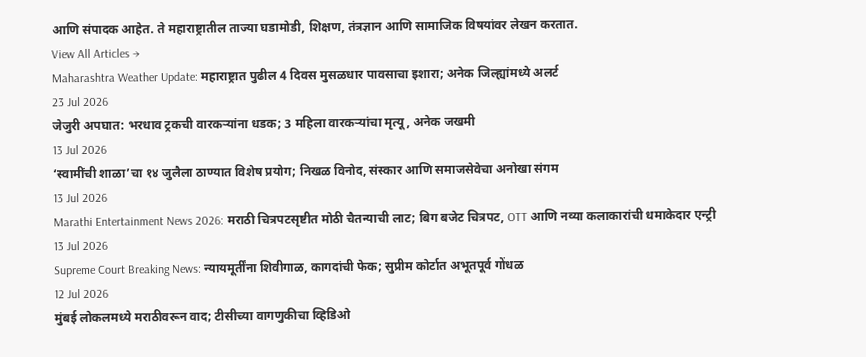आणि संपादक आहेत. ते महाराष्ट्रातील ताज्या घडामोडी, शिक्षण, तंत्रज्ञान आणि सामाजिक विषयांवर लेखन करतात.
View All Articles →
Maharashtra Weather Update: महाराष्ट्रात पुढील 4 दिवस मुसळधार पावसाचा इशारा; अनेक जिल्ह्यांमध्ये अलर्ट
23 Jul 2026
जेजुरी अपघात: भरधाव ट्रकची वारकऱ्यांना धडक; 3 महिला वारकऱ्यांचा मृत्यू, अनेक जखमी
13 Jul 2026
‘स्वामींची शाळा’चा १४ जुलैला ठाण्यात विशेष प्रयोग; निखळ विनोद, संस्कार आणि समाजसेवेचा अनोखा संगम
13 Jul 2026
Marathi Entertainment News 2026: मराठी चित्रपटसृष्टीत मोठी चैतन्याची लाट; बिग बजेट चित्रपट, OTT आणि नव्या कलाकारांची धमाकेदार एन्ट्री
13 Jul 2026
Supreme Court Breaking News: न्यायमूर्तींना शिवीगाळ, कागदांची फेक; सुप्रीम कोर्टात अभूतपूर्व गोंधळ
12 Jul 2026
मुंबई लोकलमध्ये मराठीवरून वाद; टीसीच्या वागणुकीचा व्हिडिओ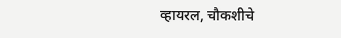व्हायरल, चौकशीचे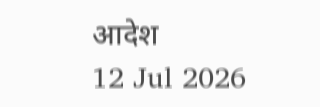आदेश
12 Jul 2026